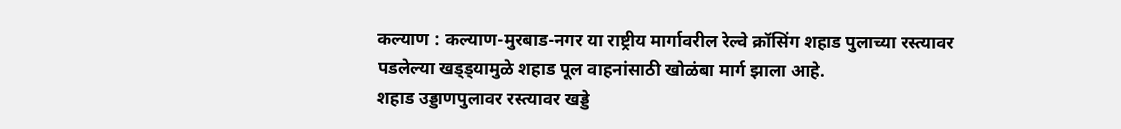कल्याण : कल्याण-मुरबाड-नगर या राष्ट्रीय मार्गावरील रेल्वे क्रॉसिंग शहाड पुलाच्या रस्त्यावर पडलेल्या खड्ड्यामुळे शहाड पूल वाहनांसाठी खोळंबा मार्ग झाला आहे.
शहाड उड्डाणपुलावर रस्त्यावर खड्डे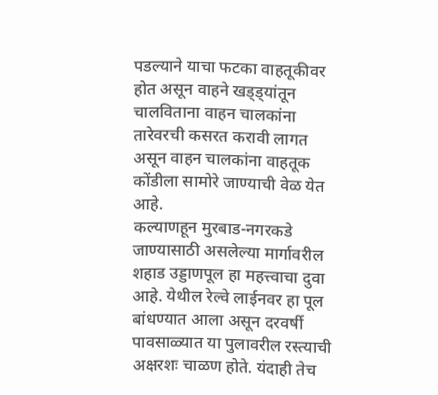पडल्याने याचा फटका वाहतूकीवर होत असून वाहने खड्ड्यांतून चालविताना वाहन चालकांना तारेवरची कसरत करावी लागत असून वाहन चालकांना वाहतूक कोंडीला सामोरे जाण्याची वेळ येत आहे.
कल्याणहून मुरबाड-नगरकडे जाण्यासाठी असलेल्या मार्गावरील शहाड उड्डाणपूल हा महत्त्वाचा दुवा आहे. येथील रेल्वे लाईनवर हा पूल बांधण्यात आला असून दरवर्षी पावसाळ्यात या पुलावरील रस्त्याची अक्षरशः चाळण होते. यंदाही तेच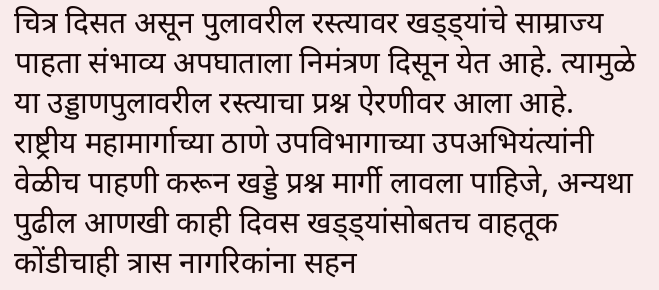चित्र दिसत असून पुलावरील रस्त्यावर खड्ड्यांचे साम्राज्य पाहता संभाव्य अपघाताला निमंत्रण दिसून येत आहे. त्यामुळे या उड्डाणपुलावरील रस्त्याचा प्रश्न ऐरणीवर आला आहे.
राष्ट्रीय महामार्गाच्या ठाणे उपविभागाच्या उपअभियंत्यांनी वेळीच पाहणी करून खड्डे प्रश्न मार्गी लावला पाहिजे, अन्यथा पुढील आणखी काही दिवस खड्ड्यांसोबतच वाहतूक कोंडीचाही त्रास नागरिकांना सहन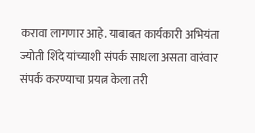करावा लागणार आहे. याबाबत कार्यकारी अभियंता ज्योती शिंदे यांच्याशी संपर्क साधला असता वारंवार संपर्क करण्याचा प्रयत्न केला तरी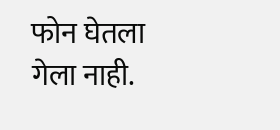फोन घेतला गेला नाही.